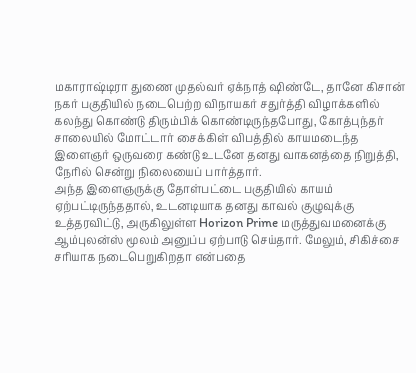மகாராஷ்டிரா துணை முதல்வர் ஏக்நாத் ஷிண்டே, தானே கிசான் நகர் பகுதியில் நடைபெற்ற விநாயகர் சதுர்த்தி விழாக்களில் கலந்து கொண்டு திரும்பிக் கொண்டிருந்தபோது, கோத்புந்தர் சாலையில் மோட்டார் சைக்கிள் விபத்தில் காயமடைந்த இளைஞர் ஒருவரை கண்டு உடனே தனது வாகனத்தை நிறுத்தி, நேரில் சென்று நிலையைப் பார்த்தார்.
அந்த இளைஞருக்கு தோள்பட்டை பகுதியில் காயம் ஏற்பட்டிருந்ததால், உடனடியாக தனது காவல் குழுவுக்கு உத்தரவிட்டு, அருகிலுள்ள Horizon Prime மருத்துவமனைக்கு ஆம்புலன்ஸ் மூலம் அனுப்ப ஏற்பாடு செய்தார். மேலும், சிகிச்சை சரியாக நடைபெறுகிறதா என்பதை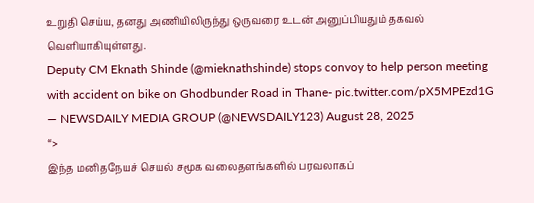உறுதி செய்ய, தனது அணியிலிருந்து ஒருவரை உடன் அனுப்பியதும் தகவல் வெளியாகியுள்ளது.
Deputy CM Eknath Shinde (@mieknathshinde) stops convoy to help person meeting with accident on bike on Ghodbunder Road in Thane- pic.twitter.com/pX5MPEzd1G
— NEWSDAILY MEDIA GROUP (@NEWSDAILY123) August 28, 2025
“>
இந்த மனிதநேயச் செயல் சமூக வலைதளங்களில் பரவலாகப்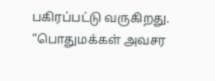பகிரப்பட்டு வருகிறது. “பொதுமக்கள் அவசர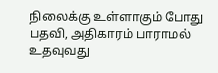நிலைக்கு உள்ளாகும் போது பதவி, அதிகாரம் பாராமல் உதவுவது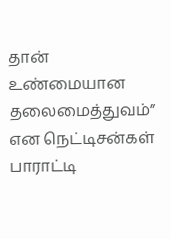தான் உண்மையான தலைமைத்துவம்” என நெட்டிசன்கள் பாராட்டி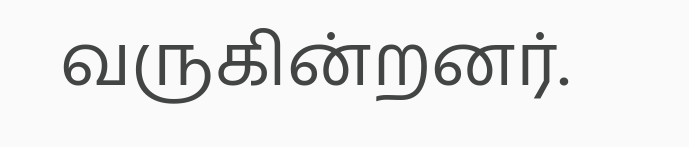வருகின்றனர்.